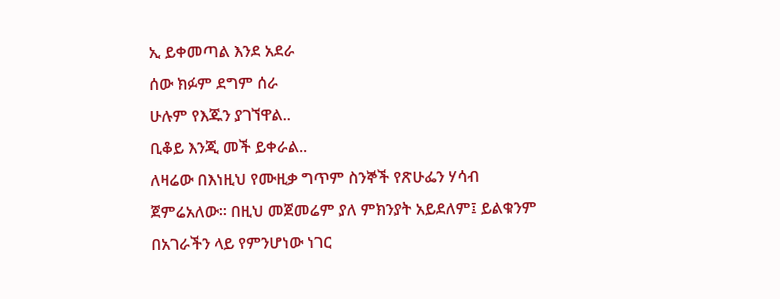ኢ ይቀመጣል እንደ አደራ
ሰው ክፉም ደግም ሰራ
ሁሉም የእጁን ያገኘዋል..
ቢቆይ እንጂ መች ይቀራል..
ለዛሬው በእነዚህ የሙዚቃ ግጥም ስንኞች የጽሁፌን ሃሳብ ጀምሬአለው። በዚህ መጀመሬም ያለ ምክንያት አይደለም፤ ይልቁንም በአገራችን ላይ የምንሆነው ነገር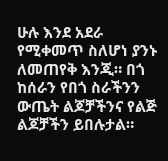ሁሉ እንደ አደራ የሚቀመጥ ስለሆነ ያንኑ ለመጠየቅ እንጂ። በጎ ከሰራን የበጎ ስራችንን ውጤት ልጆቻችንና የልጅ ልጆቻችን ይበሉታል።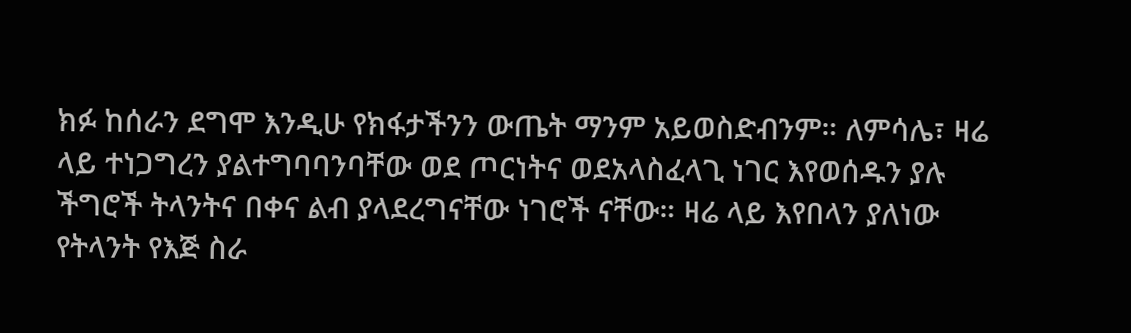ክፉ ከሰራን ደግሞ እንዲሁ የክፋታችንን ውጤት ማንም አይወስድብንም። ለምሳሌ፣ ዛሬ ላይ ተነጋግረን ያልተግባባንባቸው ወደ ጦርነትና ወደአላስፈላጊ ነገር እየወሰዱን ያሉ ችግሮች ትላንትና በቀና ልብ ያላደረግናቸው ነገሮች ናቸው። ዛሬ ላይ እየበላን ያለነው የትላንት የእጅ ስራ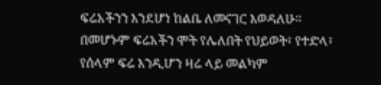ፍሬአችንን እንደሆነ ከልቤ ለመናገር እወዳለሁ።
በመሆኑም ፍሬአችን ሞት የሌለበት የህይወት፣ የተድላ፣ የሰላም ፍሬ እንዲሆን ዛሬ ላይ መልካም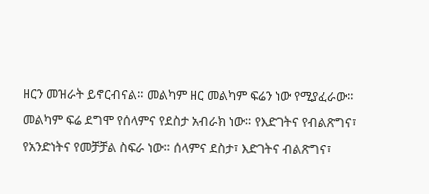ዘርን መዝራት ይኖርብናል። መልካም ዘር መልካም ፍሬን ነው የሚያፈራው። መልካም ፍሬ ደግሞ የሰላምና የደስታ አብራክ ነው። የእድገትና የብልጽግና፣ የአንድነትና የመቻቻል ስፍራ ነው። ሰላምና ደስታ፣ እድገትና ብልጽግና፣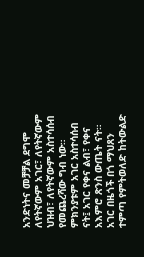አንድነትና መቻቻል ደግሞ ለየትኛውም አገር፣ ለየትኛውም ህዝብ፣ ለየትኛውም አስተሳሰብ የመጨረሻው ግብ ነው።
ምክንያቱም አገር አስተሳሰብ ናት፤ አገር የቀና ልብ፣ የቀና አእምሮ ጽንስ ውጤት ናት። አገር በዜጎች በጎ ማህጸን ተምጣ የምትወለድ ከትውልድ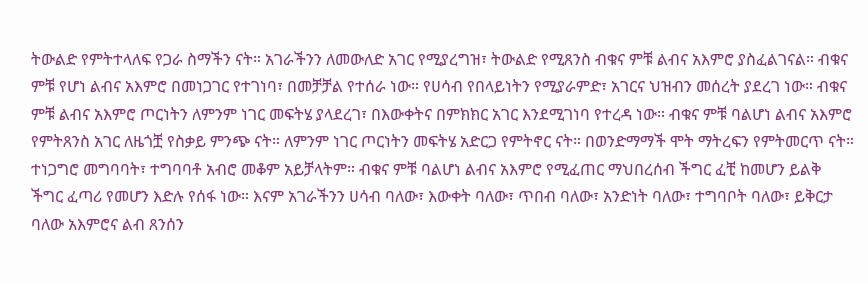ትውልድ የምትተላለፍ የጋራ ስማችን ናት። አገራችንን ለመውለድ አገር የሚያረግዝ፣ ትውልድ የሚጸንስ ብቁና ምቹ ልብና አእምሮ ያስፈልገናል። ብቁና ምቹ የሆነ ልብና አእምሮ በመነጋገር የተገነባ፣ በመቻቻል የተሰራ ነው። የሀሳብ የበላይነትን የሚያራምድ፣ አገርና ህዝብን መሰረት ያደረገ ነው። ብቁና ምቹ ልብና አእምሮ ጦርነትን ለምንም ነገር መፍትሄ ያላደረገ፣ በእውቀትና በምክክር አገር እንደሚገነባ የተረዳ ነው። ብቁና ምቹ ባልሆነ ልብና አእምሮ የምትጸንስ አገር ለዜጎቿ የስቃይ ምንጭ ናት። ለምንም ነገር ጦርነትን መፍትሄ አድርጋ የምትኖር ናት። በወንድማማች ሞት ማትረፍን የምትመርጥ ናት። ተነጋግሮ መግባባት፣ ተግባባቶ አብሮ መቆም አይቻላትም። ብቁና ምቹ ባልሆነ ልብና አእምሮ የሚፈጠር ማህበረሰብ ችግር ፈቺ ከመሆን ይልቅ ችግር ፈጣሪ የመሆን እድሉ የሰፋ ነው። እናም አገራችንን ሀሳብ ባለው፣ እውቀት ባለው፣ ጥበብ ባለው፣ አንድነት ባለው፣ ተግባቦት ባለው፣ ይቅርታ ባለው አእምሮና ልብ ጸንሰን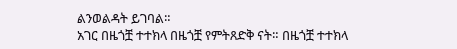ልንወልዳት ይገባል።
አገር በዜጎቿ ተተክላ በዜጎቿ የምትጸድቅ ናት። በዜጎቿ ተተክላ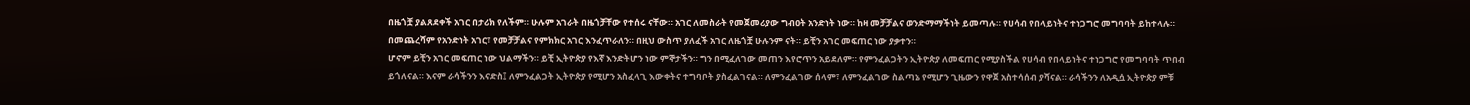በዜጎቿ ያልጸደቀች አገር በታሪክ የለችም። ሁሉም አገራት በዜጎቻቸው የተሰሩ ናቸው። አገር ለመስራት የመጀመሪያው ግብዐት አንድነት ነው። ከዛ መቻቻልና ወንድማማችነት ይመጣሉ። የሀሳብ የበላይነትና ተነጋግሮ መግባባት ይከተላሉ። በመጨረሻም የአንድነት አገር፣ የመቻቻልና የምክክር አገር እንፈጥራለን። በዚህ ውስጥ ያለፈች አገር ለዜጎቿ ሁሉንም ናት። ይቺን አገር መፍጠር ነው ያቃተን።
ሆኖም ይቺን አገር መፍጠር ነው ህልማችን። ይቺ ኢትዮጵያ የእኛ እንድትሆን ነው ምኞታችን። ግን በሚፈለገው መጠን እየሮጥን አይደለም። የምንፈልጋትን ኢትዮጵያ ለመፍጠር የሚያስችል የሀሳብ የበላይነትና ተነጋግሮ የመግባባት ጥበብ ይጎለናል። እናም ራሳችንን እናድስ፤ ለምንፈልጋት ኢትዮጵያ የሚሆን አስፈላጊ እውቀትና ተግባቦት ያስፈልገናል። ለምንፈልገው ሰላም፣ ለምንፈልገው ስልጣኔ የሚሆን ጊዜውን የዋጀ አስተሳሰብ ያሻናል። ራሳችንን ለአዲሷ ኢትዮጵያ ምቹ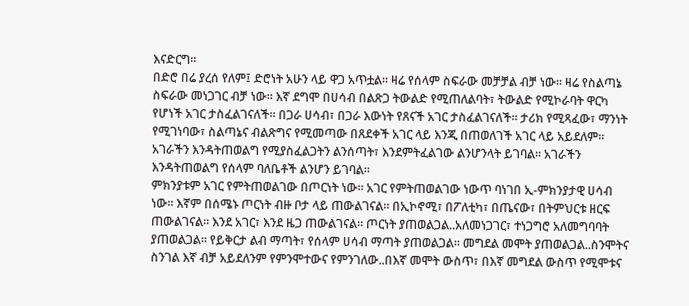እናድርግ።
በድሮ በሬ ያረሰ የለም፤ ድሮነት አሁን ላይ ዋጋ አጥቷል። ዛሬ የሰላም ስፍራው መቻቻል ብቻ ነው። ዛሬ የስልጣኔ ስፍራው መነጋገር ብቻ ነው። እኛ ደግሞ በሀሳብ በልጽጋ ትውልድ የሚጠለልባት፣ ትውልድ የሚኮራባት ዋርካ የሆነች አገር ታስፈልገናለች። በጋራ ሀሳብ፣ በጋራ እውነት የጸናች አገር ታስፈልገናለች። ታሪክ የሚጻፈው፣ ማንነት የሚገነባው፣ ስልጣኔና ብልጽግና የሚመጣው በጸደቀች አገር ላይ እንጂ በጠወለገች አገር ላይ አይደለም። አገራችን እንዳትጠወልግ የሚያስፈልጋትን ልንሰጣት፣ እንደምትፈልገው ልንሆንላት ይገባል። አገራችን እንዳትጠወልግ የሰላም ባለቤቶች ልንሆን ይገባል።
ምክንያቱም አገር የምትጠወልገው በጦርነት ነው። አገር የምትጠወልገው ነውጥ ባነገበ ኢ-ምክንያታዊ ሀሳብ ነው። እኛም በሰሜኑ ጦርነት ብዙ ቦታ ላይ ጠውልገናል። በኢኮኖሚ፣ በፖለቲካ፣ በጤናው፣ በትምህርቱ ዘርፍ ጠውልገናል። እንደ አገር፣ እንደ ዜጋ ጠውልገናል። ጦርነት ያጠወልጋል..አለመነጋገር፣ ተነጋግሮ አለመግባባት ያጠወልጋል። የይቅርታ ልብ ማጣት፣ የሰላም ሀሳብ ማጣት ያጠወልጋል። መግደል መሞት ያጠወልጋል..ስንሞትና ስንገል እኛ ብቻ አይደለንም የምንሞተውና የምንገለው..በእኛ መሞት ውስጥ፣ በእኛ መግደል ውስጥ የሚሞቱና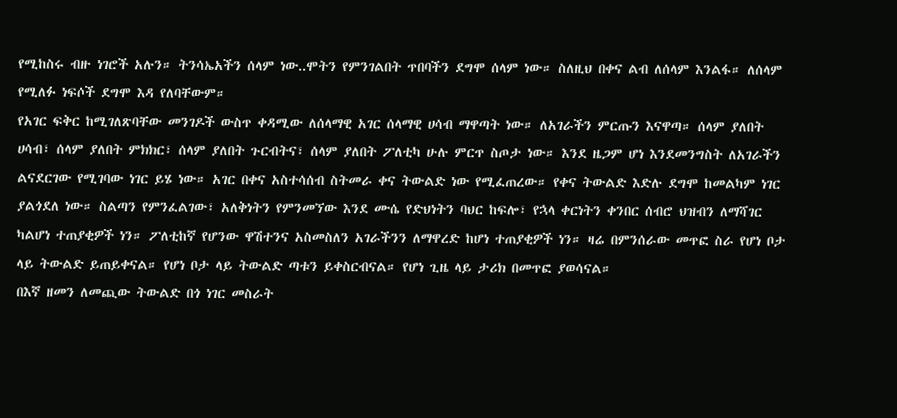የሚከስሩ ብዙ ነገሮች አሉን። ትንሳኤአችን ሰላም ነው..ሞትን የምንገልበት ጥበባችን ደግሞ ሰላም ነው። ስለዚህ በቀና ልብ ለሰላም እንልፋ። ለሰላም የሚለፉ ነፍሶች ደግሞ እዳ የለባቸውም።
የአገር ፍቅር ከሚገለጽባቸው መንገዶች ውስጥ ቀዳሚው ለሰላማዊ አገር ሰላማዊ ሀሳብ ማዋጣት ነው። ለአገራችን ምርጡን እናዋጣ። ሰላም ያለበት ሀሳብ፣ ሰላም ያለበት ምክክር፣ ሰላም ያለበት ጉርብትና፣ ሰላም ያለበት ፖለቲካ ሁሉ ምርጥ ስጦታ ነው። እንደ ዜጋም ሆነ እንደመንግስት ለአገራችን ልናደርገው የሚገባው ነገር ይሄ ነው። አገር በቀና አስተሳሰብ ስትመራ ቀና ትውልድ ነው የሚፈጠረው። የቀና ትውልድ እድሉ ደግሞ ከመልካም ነገር ያልጎደለ ነው። ስልጣን የምንፈልገው፣ አለቅነትን የምንመኘው እንደ ሙሴ የድህነትን ባህር ከፍሎ፣ የኋላ ቀርነትን ቀንበር ሰብሮ ህዝብን ለማሻገር ካልሆነ ተጠያቂዎች ነን። ፖለቲከኛ የሆንው ዋሽተንና አስመስለን አገራችንን ለማዋረድ ከሆነ ተጠያቂዎች ነን። ዛሬ በምንሰራው መጥፎ ስራ የሆነ ቦታ ላይ ትውልድ ይጠይቀናል። የሆነ ቦታ ላይ ትውልድ ጣቱን ይቀስርብናል። የሆነ ጊዜ ላይ ታሪክ በመጥፎ ያወሳናል።
በእኛ ዘመን ለመጪው ትውልድ በጎ ነገር መስራት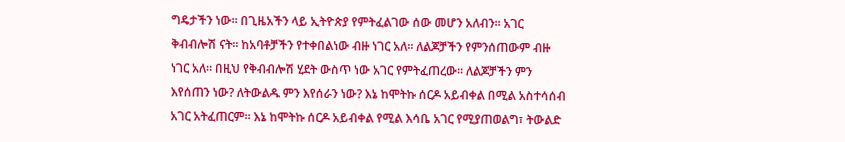ግዴታችን ነው። በጊዜአችን ላይ ኢትዮጵያ የምትፈልገው ሰው መሆን አለብን። አገር ቅብብሎሽ ናት። ከአባቶቻችን የተቀበልነው ብዙ ነገር አለ። ለልጆቻችን የምንሰጠውም ብዙ ነገር አለ። በዚህ የቅብብሎሽ ሂደት ውስጥ ነው አገር የምትፈጠረው። ለልጆቻችን ምን እየሰጠን ነው? ለትውልዱ ምን እየሰራን ነው? እኔ ከሞትኩ ሰርዶ አይብቀል በሚል አስተሳሰብ አገር አትፈጠርም። እኔ ከሞትኩ ሰርዶ አይብቀል የሚል እሳቤ አገር የሚያጠወልግ፣ ትውልድ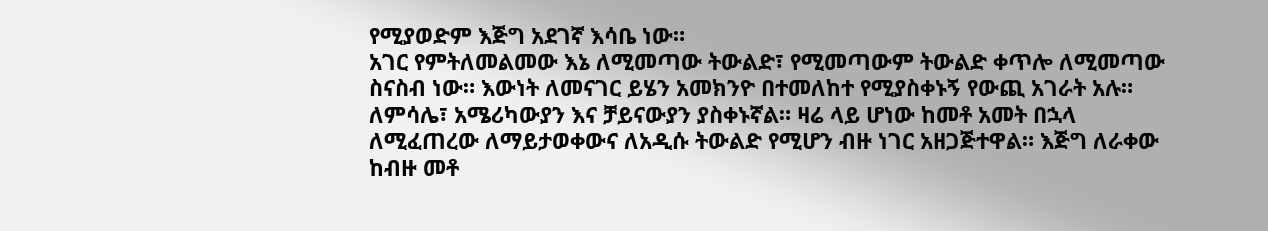የሚያወድም እጅግ አደገኛ እሳቤ ነው።
አገር የምትለመልመው እኔ ለሚመጣው ትውልድ፣ የሚመጣውም ትውልድ ቀጥሎ ለሚመጣው ስናስብ ነው። እውነት ለመናገር ይሄን አመክንዮ በተመለከተ የሚያስቀኑኝ የውጪ አገራት አሉ። ለምሳሌ፣ አሜሪካውያን እና ቻይናውያን ያስቀኑኛል። ዛሬ ላይ ሆነው ከመቶ አመት በኋላ ለሚፈጠረው ለማይታወቀውና ለአዲሱ ትውልድ የሚሆን ብዙ ነገር አዘጋጅተዋል። እጅግ ለራቀው ከብዙ መቶ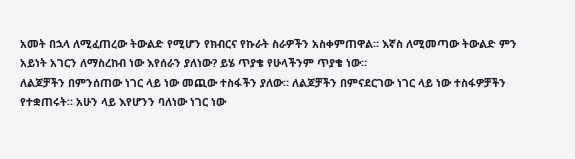አመት በኋላ ለሚፈጠረው ትውልድ የሚሆን የክብርና የኩራት ስራዎችን አስቀምጠዋል። እኛስ ለሚመጣው ትውልድ ምን አይነት አገርን ለማስረከብ ነው እየሰራን ያለነው? ይሄ ጥያቄ የሁላችንም ጥያቄ ነው።
ለልጆቻችን በምንሰጠው ነገር ላይ ነው መጪው ተስፋችን ያለው። ለልጆቻችን በምናደርገው ነገር ላይ ነው ተስፋዎቻችን የተቋጠሩት። አሁን ላይ እየሆንን ባለነው ነገር ነው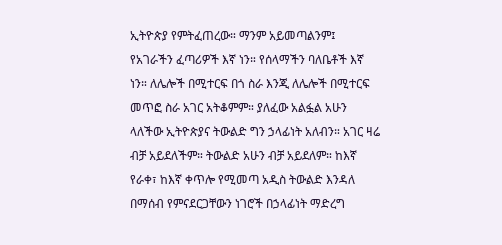ኢትዮጵያ የምትፈጠረው። ማንም አይመጣልንም፤ የአገራችን ፈጣሪዎች እኛ ነን። የሰላማችን ባለቤቶች እኛ ነን። ለሌሎች በሚተርፍ በጎ ስራ እንጂ ለሌሎች በሚተርፍ መጥፎ ስራ አገር አትቆምም። ያለፈው አልፏል አሁን ላለችው ኢትዮጵያና ትውልድ ግን ኃላፊነት አለብን። አገር ዛሬ ብቻ አይደለችም። ትውልድ አሁን ብቻ አይደለም። ከእኛ የራቀ፣ ከእኛ ቀጥሎ የሚመጣ አዲስ ትውልድ እንዳለ በማሰብ የምናደርጋቸውን ነገሮች በኃላፊነት ማድረግ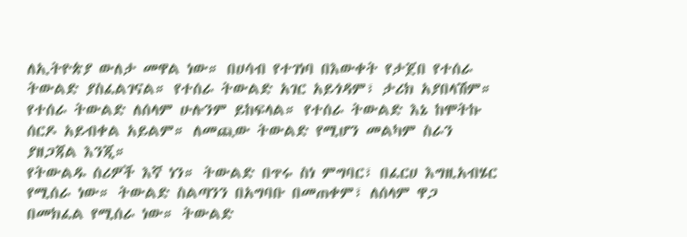ለኢትዮጵያ ውለታ መዋል ነው። በሀሳብ የተገነባ በእውቀት የታጀበ የተሰራ ትውልድ ያስፈልገናል። የተሰራ ትውልድ አገር አይጎዳም፣ ታሪክ አያበላሽም። የተሰራ ትውልድ ለሰላም ሁሉንም ይከፍላል። የተሰራ ትውልድ እኔ ከሞትኩ ሰርዶ አይብቀል አይልም። ለመጪው ትውልድ የሚሆን መልካም ስራን ያዘጋጃል እንጂ።
የትውልዱ ሰሪዎች እኛ ነን። ትውልድ በጥሩ ስነ ምግባር፣ በፈርሀ እግዚአብሄር የሚሰራ ነው። ትውልድ ስልጣንን በአግባቡ በመጠቀም፣ ለሰላም ዋጋ በመክፈል የሚሰራ ነው። ትውልድ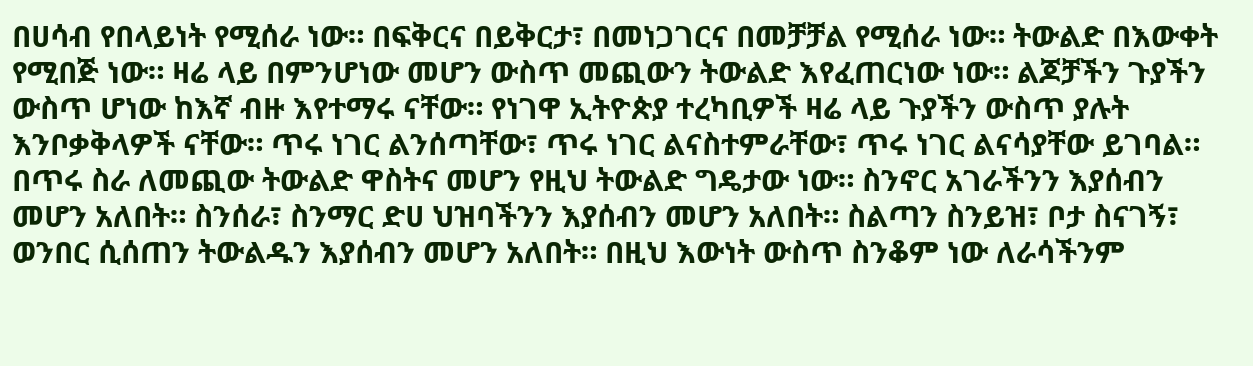በሀሳብ የበላይነት የሚሰራ ነው። በፍቅርና በይቅርታ፣ በመነጋገርና በመቻቻል የሚሰራ ነው። ትውልድ በእውቀት የሚበጅ ነው። ዛሬ ላይ በምንሆነው መሆን ውስጥ መጪውን ትውልድ እየፈጠርነው ነው። ልጆቻችን ጉያችን ውስጥ ሆነው ከእኛ ብዙ እየተማሩ ናቸው። የነገዋ ኢትዮጵያ ተረካቢዎች ዛሬ ላይ ጉያችን ውስጥ ያሉት እንቦቃቅላዎች ናቸው። ጥሩ ነገር ልንሰጣቸው፣ ጥሩ ነገር ልናስተምራቸው፣ ጥሩ ነገር ልናሳያቸው ይገባል። በጥሩ ስራ ለመጪው ትውልድ ዋስትና መሆን የዚህ ትውልድ ግዴታው ነው። ስንኖር አገራችንን እያሰብን መሆን አለበት። ስንሰራ፣ ስንማር ድሀ ህዝባችንን እያሰብን መሆን አለበት። ስልጣን ስንይዝ፣ ቦታ ስናገኝ፣ ወንበር ሲሰጠን ትውልዱን እያሰብን መሆን አለበት። በዚህ እውነት ውስጥ ስንቆም ነው ለራሳችንም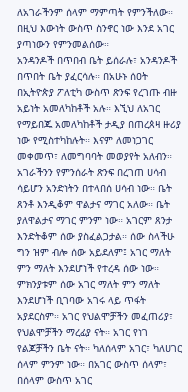ለአገራችንም ሰላም ማምጣት የምንችለው። በዚህ እውነት ውስጥ ስንኖር ነው እንደ አገር ያጣነውን የምንመልሰው።
አንዳንዶች በጥበብ ቤት ይሰራሉ፣ አንዳንዶች በጥበት ቤት ያፈርሳሉ። በአሁኑ ሰዐት በኢትዮጵያ ፖለቲካ ውስጥ ጽንፍ የረገጡ ብዙ አይነት አመለካከቶች አሉ። እኚህ ለአገር የማይበጁ አመለካከቶች ታዲያ በጠረጰዛ ዙሪያ ነው የሚስተካከሉት። እናም ለመነጋገር መቀመጥ፣ ለመግባባት መወያየት አለብን። አገራችንን የምንሰራት ጽንፍ በረገጠ ሀሳብ ሳይሆን አንድነትን በተላበሰ ሀሳብ ነው። ቤት ጸንቶ እንዲቆም ዋልታና ማገር አለው። ቤት ያለዋልታና ማገር ምንም ነው። አገርም ጸንታ እንድትቆም ሰው ያስፈልጋታል። ሰው ስላችሁ ግን ዝም ብሎ ሰው አይደለም፤ አገር ማለት ምን ማለት እንደሆነች የተረዳ ሰው ነው። ምክንያቱም ሰው አገር ማለት ምን ማለት እንደሆነች ቢገባው አገሩ ላይ ጥፋት አያደርስም። አገር የህልሞቻችን መፈጠሪያ፣ የህልሞቻችን ማረፊያ ናት። አገር የነገ የልጆቻችን ቤት ናት። ካለሰላም አገር፣ ካለሀገር ሰላም ምንም ነው። በአገር ውስጥ ሰላም፣ በሰላም ውስጥ አገር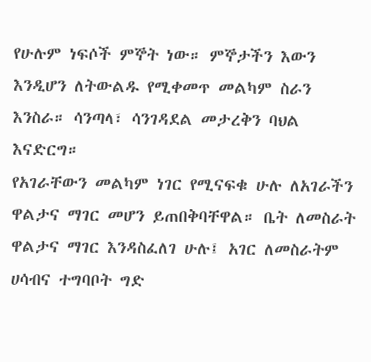የሁሉም ነፍሶች ምኞት ነው። ምኞታችን እውን እንዲሆን ለትውልዱ የሚቀመጥ መልካም ስራን እንስራ። ሳንጣላ፣ ሳንገዳደል መታረቅን ባህል እናድርግ።
የአገራቸውን መልካም ነገር የሚናፍቁ ሁሉ ለአገራችን ዋልታና ማገር መሆን ይጠበቅባቸዋል። ቤት ለመስራት ዋልታና ማገር እንዳስፈለገ ሁሉ፤ አገር ለመስራትም ሀሳብና ተግባቦት ግድ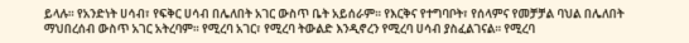ይላሉ። የአንድነት ሀሳብ፣ የፍቅር ሀሳብ በሌለበት አገር ውስጥ ቤት አይሰራም። የእርቅና የተግባቦት፣ የሰላምና የመቻቻል ባህል በሌለበት ማህበረሰብ ውስጥ አገር አትረባም። የሚረባ አገር፣ የሚረባ ትውልድ እንዲኖረን የሚረባ ሀሳብ ያስፈልገናል። የሚረባ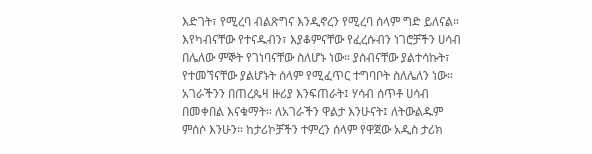እድገት፣ የሚረባ ብልጽግና እንዲኖረን የሚረባ ሰላም ግድ ይለናል።
እየካብናቸው የተናዱብን፣ እያቆምናቸው የፈረሱብን ነገሮቻችን ሀሳብ በሌለው ምኞት የገነባናቸው ስለሆኑ ነው። ያሰብናቸው ያልተሳኩት፣ የተመኘናቸው ያልሆኑት ሰላም የሚፈጥር ተግባቦት ስለሌለን ነው። አገራችንን በጠረጴዛ ዙሪያ እንፍጠራት፤ ሃሳብ ሰጥቶ ሀሳብ በመቀበል እናቁማት። ለአገራችን ዋልታ እንሁናት፤ ለትውልዱም ምሰሶ እንሁን። ከታሪኮቻችን ተምረን ሰላም የዋጀው አዲስ ታሪክ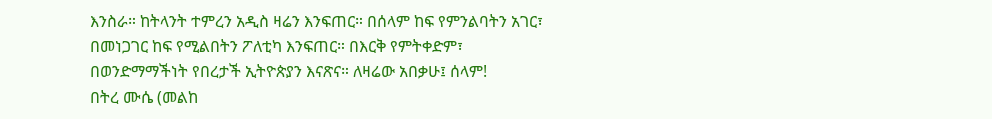እንስራ። ከትላንት ተምረን አዲስ ዛሬን እንፍጠር። በሰላም ከፍ የምንልባትን አገር፣ በመነጋገር ከፍ የሚልበትን ፖለቲካ እንፍጠር። በእርቅ የምትቀድም፣ በወንድማማችነት የበረታች ኢትዮጵያን እናጽና። ለዛሬው አበቃሁ፤ ሰላም!
በትረ ሙሴ (መልከ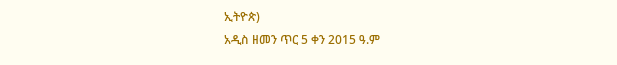ኢትዮጵ)
አዲስ ዘመን ጥር 5 ቀን 2015 ዓ.ም